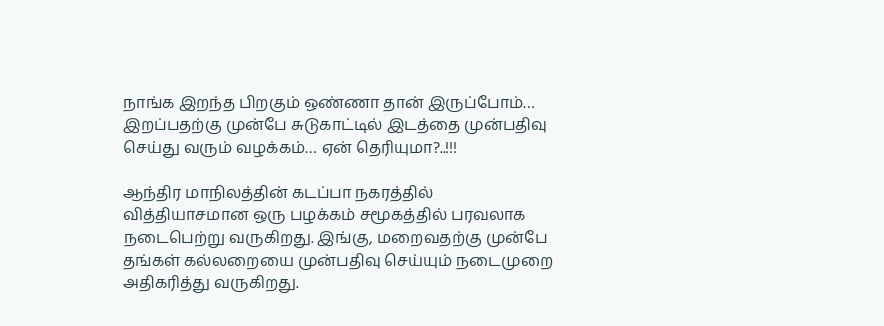நாங்க இறந்த பிறகும் ஒண்ணா தான் இருப்போம்… இறப்பதற்கு முன்பே சுடுகாட்டில் இடத்தை முன்பதிவு செய்து வரும் வழக்கம்… ஏன் தெரியுமா?..!!!

ஆந்திர மாநிலத்தின் கடப்பா நகரத்தில் வித்தியாசமான ஒரு பழக்கம் சமூகத்தில் பரவலாக நடைபெற்று வருகிறது. இங்கு, மறைவதற்கு முன்பே தங்கள் கல்லறையை முன்பதிவு செய்யும் நடைமுறை அதிகரித்து வருகிறது.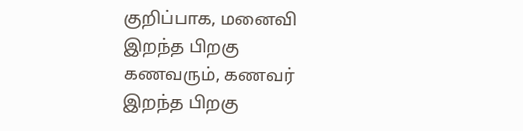குறிப்பாக, மனைவி இறந்த பிறகு கணவரும், கணவர் இறந்த பிறகு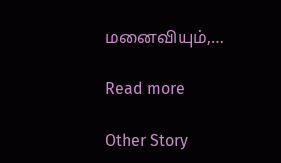மனைவியும்,…

Read more

Other Story